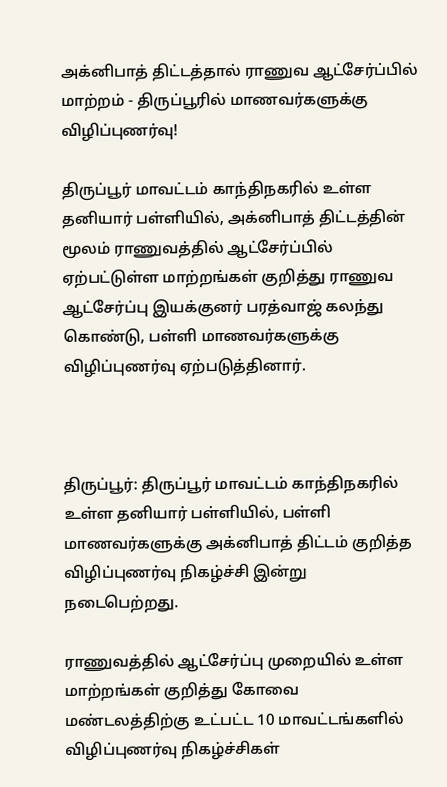அக்னிபாத் திட்டத்தால் ராணுவ ஆட்சேர்ப்பில் மாற்றம் - திருப்பூரில் மாணவர்களுக்கு விழிப்புணர்வு!

திருப்பூர் மாவட்டம் காந்திநகரில் உள்ள தனியார் பள்ளியில், அக்னிபாத் திட்டத்தின் மூலம் ராணுவத்தில் ஆட்சேர்ப்பில் ஏற்பட்டுள்ள மாற்றங்கள் குறித்து ராணுவ ஆட்சேர்ப்பு இயக்குனர் பரத்வாஜ் கலந்து கொண்டு, பள்ளி மாணவர்களுக்கு விழிப்புணர்வு ஏற்படுத்தினார்.



திருப்பூர்: திருப்பூர் மாவட்டம் காந்திநகரில் உள்ள தனியார் பள்ளியில், பள்ளி மாணவர்களுக்கு அக்னிபாத் திட்டம் குறித்த விழிப்புணர்வு நிகழ்ச்சி இன்று நடைபெற்றது.

ராணுவத்தில் ஆட்சேர்ப்பு முறையில் உள்ள மாற்றங்கள் குறித்து கோவை மண்டலத்திற்கு உட்பட்ட 10 மாவட்டங்களில் விழிப்புணர்வு நிகழ்ச்சிகள்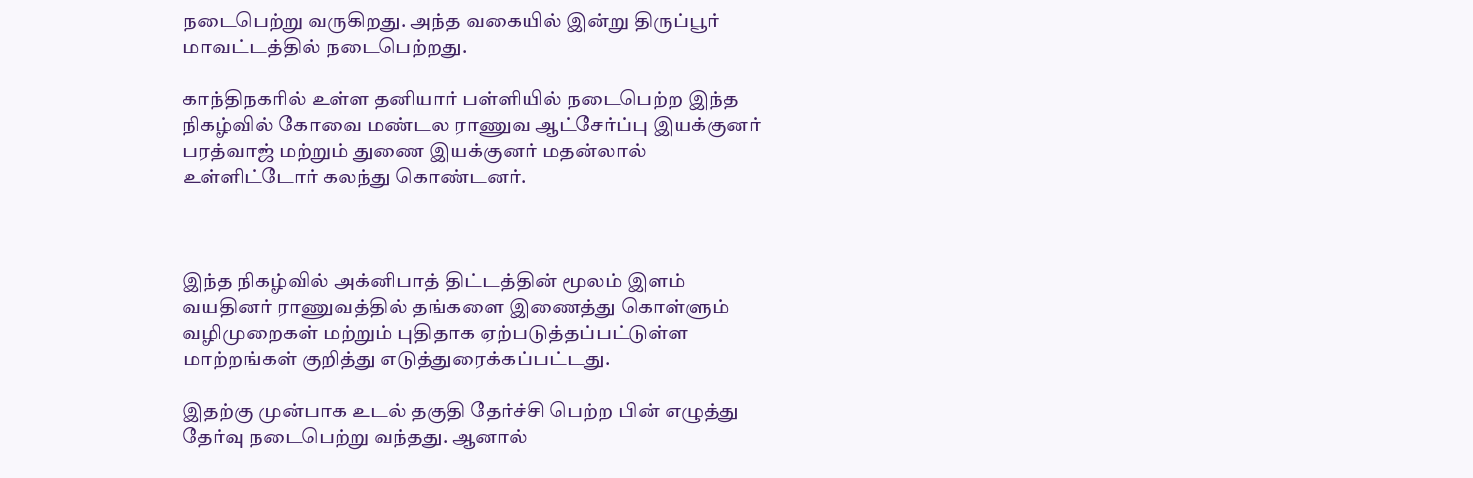நடைபெற்று வருகிறது. அந்த வகையில் இன்று திருப்பூர் மாவட்டத்தில் நடைபெற்றது.

காந்திநகரில் உள்ள தனியார் பள்ளியில் நடைபெற்ற இந்த நிகழ்வில் கோவை மண்டல ராணுவ ஆட்சேர்ப்பு இயக்குனர் பரத்வாஜ் மற்றும் துணை இயக்குனர் மதன்லால் உள்ளிட்டோர் கலந்து கொண்டனர்.



இந்த நிகழ்வில் அக்னிபாத் திட்டத்தின் மூலம் இளம் வயதினர் ராணுவத்தில் தங்களை இணைத்து கொள்ளும் வழிமுறைகள் மற்றும் புதிதாக ஏற்படுத்தப்பட்டுள்ள மாற்றங்கள் குறித்து எடுத்துரைக்கப்பட்டது.

இதற்கு முன்பாக உடல் தகுதி தேர்ச்சி பெற்ற பின் எழுத்து தேர்வு நடைபெற்று வந்தது. ஆனால்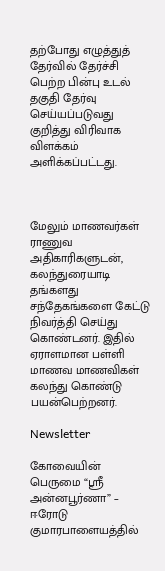தற்போது எழுத்துத் தேர்வில் தேர்ச்சி பெற்ற பின்பு உடல் தகுதி தேர்வு செய்யப்படுவது குறித்து விரிவாக விளக்கம் அளிக்கப்பட்டது.



மேலும் மாணவர்கள் ராணுவ அதிகாரிகளுடன், கலந்துரையாடி தங்களது சந்தேகங்களை கேட்டு நிவர்த்தி செய்து கொண்டனர். இதில் ஏராளமான பள்ளி மாணவ மாணவிகள் கலந்து கொண்டு பயன்பெற்றனர்.

Newsletter

கோவையின் பெருமை “ஸ்ரீ அன்னபூர்ணா” – ஈரோடு குமாரபாளையத்தில்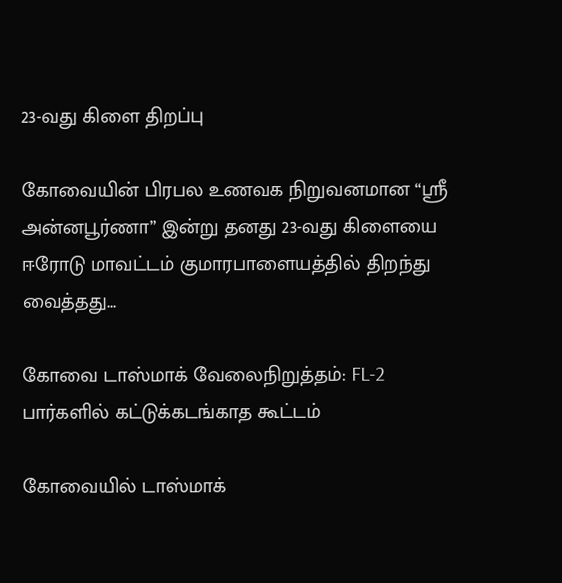23-வது கிளை திறப்பு

கோவையின் பிரபல உணவக நிறுவனமான “ஸ்ரீ அன்னபூர்ணா” இன்று தனது 23-வது கிளையை ஈரோடு மாவட்டம் குமாரபாளையத்தில் திறந்து வைத்தது...

கோவை டாஸ்மாக் வேலைநிறுத்தம்: FL-2 பார்களில் கட்டுக்கடங்காத கூட்டம்

கோவையில் டாஸ்மாக்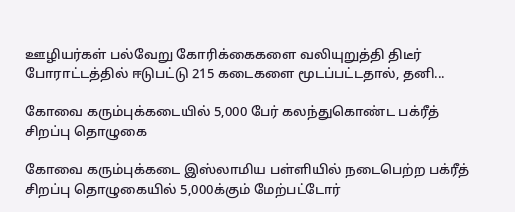ஊழியர்கள் பல்வேறு கோரிக்கைகளை வலியுறுத்தி திடீர் போராட்டத்தில் ஈடுபட்டு 215 கடைகளை மூடப்பட்டதால், தனி...

கோவை கரும்புக்கடையில் 5,000 பேர் கலந்துகொண்ட பக்ரீத் சிறப்பு தொழுகை

கோவை கரும்புக்கடை இஸ்லாமிய பள்ளியில் நடைபெற்ற பக்ரீத் சிறப்பு தொழுகையில் 5,000க்கும் மேற்பட்டோர்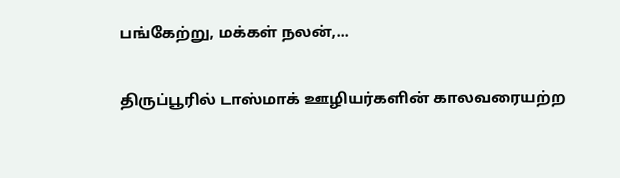பங்கேற்று, மக்கள் நலன்,...

திருப்பூரில் டாஸ்மாக் ஊழியர்களின் காலவரையற்ற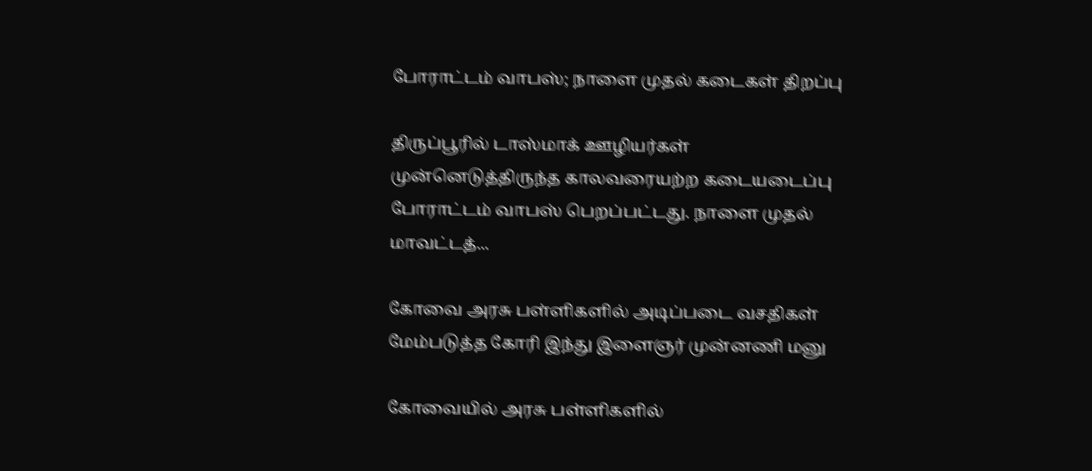போராட்டம் வாபஸ்; நாளை முதல் கடைகள் திறப்பு

திருப்பூரில் டாஸ்மாக் ஊழியர்கள் முன்னெடுத்திருந்த காலவரையற்ற கடையடைப்பு போராட்டம் வாபஸ் பெறப்பட்டது. நாளை முதல் மாவட்டத்...

கோவை அரசு பள்ளிகளில் அடிப்படை வசதிகள் மேம்படுத்த கோரி இந்து இளைஞர் முன்னணி மனு

கோவையில் அரசு பள்ளிகளில்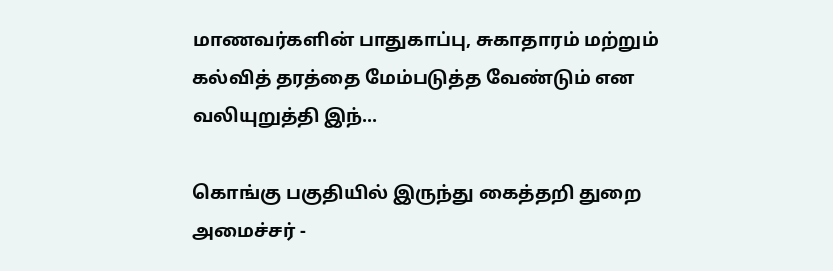மாணவர்களின் பாதுகாப்பு, சுகாதாரம் மற்றும் கல்வித் தரத்தை மேம்படுத்த வேண்டும் என வலியுறுத்தி இந்...

கொங்கு பகுதியில் இருந்து கைத்தறி துறை அமைச்சர் -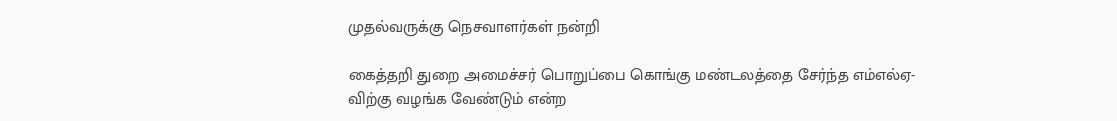முதல்வருக்கு நெசவாளர்கள் நன்றி

கைத்தறி துறை அமைச்சர் பொறுப்பை கொங்கு மண்டலத்தை சேர்ந்த எம்எல்ஏ-விற்கு வழங்க வேண்டும் என்ற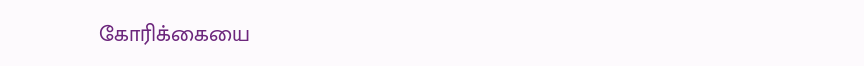கோரிக்கையை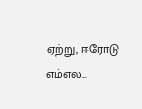ஏற்று, ஈரோடு எம்எல...